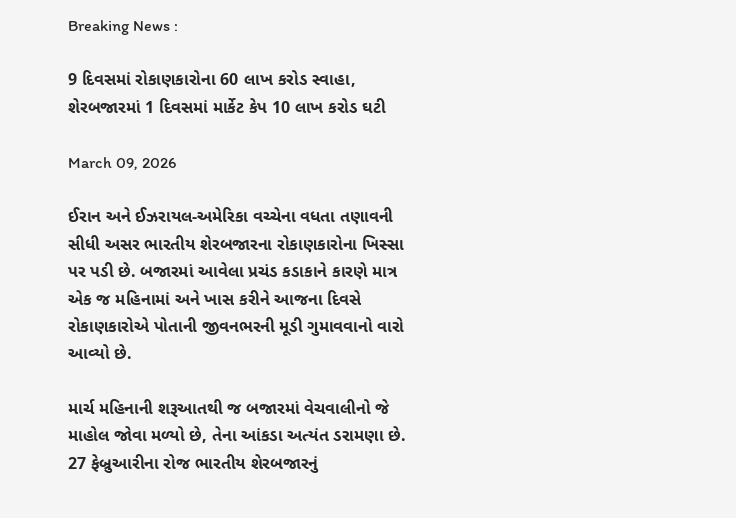Breaking News :

9 દિવસમાં રોકાણકારોના 60 લાખ કરોડ સ્વાહા, શેરબજારમાં 1 દિવસમાં માર્કેટ કેપ 10 લાખ કરોડ ઘટી

March 09, 2026

ઈરાન અને ઈઝરાયલ-અમેરિકા વચ્ચેના વધતા તણાવની સીધી અસર ભારતીય શેરબજારના રોકાણકારોના ખિસ્સા પર પડી છે. બજારમાં આવેલા પ્રચંડ કડાકાને કારણે માત્ર એક જ મહિનામાં અને ખાસ કરીને આજના દિવસે રોકાણકારોએ પોતાની જીવનભરની મૂડી ગુમાવવાનો વારો આવ્યો છે.

માર્ચ મહિનાની શરૂઆતથી જ બજારમાં વેચવાલીનો જે માહોલ જોવા મળ્યો છે, તેના આંકડા અત્યંત ડરામણા છે. 27 ફેબ્રુઆરીના રોજ ભારતીય શેરબજારનું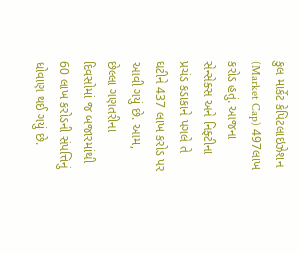કુલ માર્કેટ કેપિટલાઇઝેશન (Market Cap) 497લાખ કરોડ હતું. આજના સેન્સેક્સ અને નિફ્ટીના પ્રચંડ કડાકાને પગલે તે ઘટીને 437 લાખ કરોડ પર આવી ગયું છે. આમ, છેલ્લા ગણતરીના દિવસોમાં જ બજારમાંથી 60 લાખ કરોડની સંપત્તિનું ધોવાણ થઈ ગયું છે.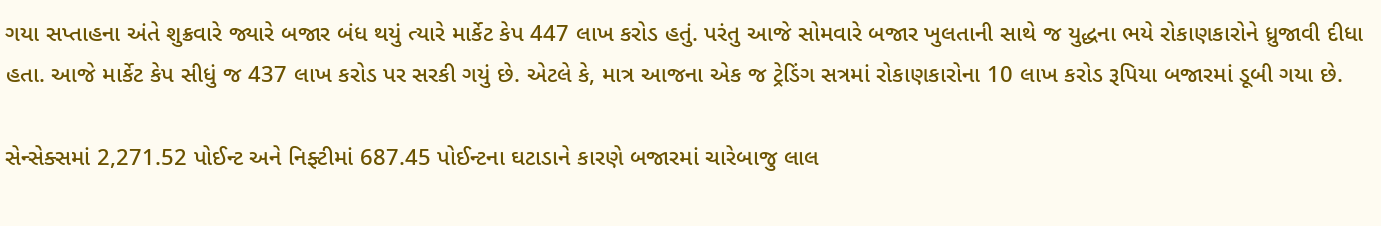ગયા સપ્તાહના અંતે શુક્રવારે જ્યારે બજાર બંધ થયું ત્યારે માર્કેટ કેપ 447 લાખ કરોડ હતું. પરંતુ આજે સોમવારે બજાર ખુલતાની સાથે જ યુદ્ધના ભયે રોકાણકારોને ધ્રુજાવી દીધા હતા. આજે માર્કેટ કેપ સીધું જ 437 લાખ કરોડ પર સરકી ગયું છે. એટલે કે, માત્ર આજના એક જ ટ્રેડિંગ સત્રમાં રોકાણકારોના 10 લાખ કરોડ રૂપિયા બજારમાં ડૂબી ગયા છે.

સેન્સેક્સમાં 2,271.52 પોઈન્ટ અને નિફ્ટીમાં 687.45 પોઈન્ટના ઘટાડાને કારણે બજારમાં ચારેબાજુ લાલ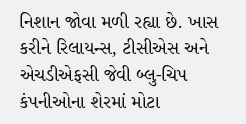નિશાન જોવા મળી રહ્યા છે. ખાસ કરીને રિલાયન્સ, ટીસીએસ અને એચડીએફસી જેવી બ્લુ-ચિપ કંપનીઓના શેરમાં મોટા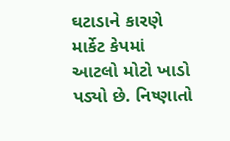ઘટાડાને કારણે માર્કેટ કેપમાં આટલો મોટો ખાડો પડ્યો છે. નિષ્ણાતો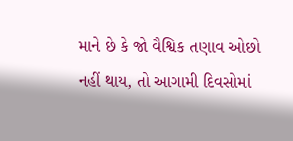માને છે કે જો વૈશ્વિક તણાવ ઓછો નહીં થાય, તો આગામી દિવસોમાં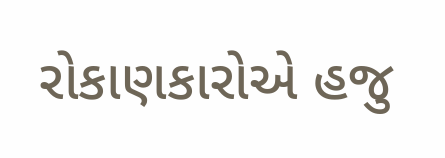રોકાણકારોએ હજુ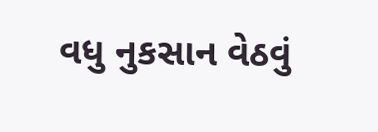વધુ નુકસાન વેઠવું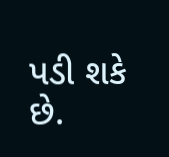પડી શકે છે.